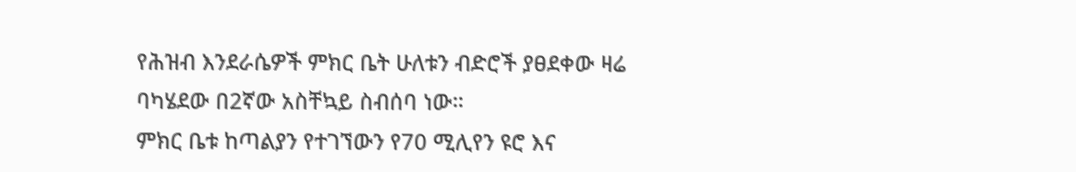የሕዝብ እንደራሴዎች ምክር ቤት ሁለቱን ብድሮች ያፀደቀው ዛሬ ባካሄደው በ2ኛው አስቸኳይ ስብሰባ ነው።
ምክር ቤቱ ከጣልያን የተገኘውን የ70 ሚሊየን ዩሮ እና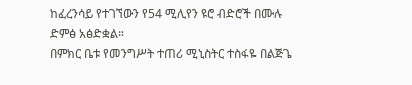ከፈረንሳይ የተገኘውን የ54 ሚሊየን ዩሮ ብድሮች በሙሉ ድምፅ አፅድቋል።
በምክር ቤቱ የመንግሥት ተጠሪ ሚኒስትር ተስፋዬ በልጅጌ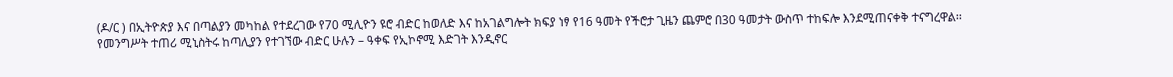(ዶ/ር ) በኢትዮጵያ እና በጣልያን መካከል የተደረገው የ70 ሚሊዮን ዩሮ ብድር ከወለድ እና ከአገልግሎት ክፍያ ነፃ የ16 ዓመት የችሮታ ጊዜን ጨምሮ በ30 ዓመታት ውስጥ ተከፍሎ እንደሚጠናቀቅ ተናግረዋል፡፡
የመንግሥት ተጠሪ ሚኒስትሩ ከጣሊያን የተገኘው ብድር ሁሉን – ዓቀፍ የኢኮኖሚ እድገት እንዲኖር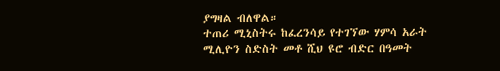ያግዛል ብለዋል።
ተጠሪ ሚኒስትሩ ከፈረንሳይ የተገኘው ሃምሳ አራት ሚሊዮን ስድስት መቶ ሺህ ዩሮ ብድር በዓመት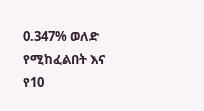0.347% ወለድ የሚከፈልበት እና የ10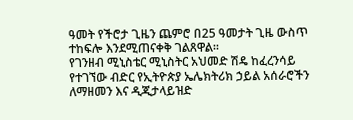ዓመት የችሮታ ጊዜን ጨምሮ በ25 ዓመታት ጊዜ ውስጥ ተከፍሎ እንደሚጠናቀቅ ገልጸዋል፡፡
የገንዘብ ሚኒስቴር ሚኒስትር አህመድ ሽዴ ከፈረንሳይ የተገኘው ብድር የኢትዮጵያ ኤሌክትሪክ ኃይል አሰራሮችን ለማዘመን እና ዲጂታላይዝድ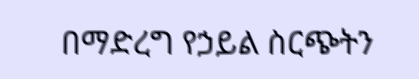በማድረግ የኃይል ስርጭትን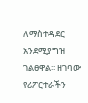ለማስተዳደር አንደሚያግዝ ገልፀዋል፡፡ ዘገባው የሪፖርተራችን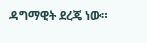ዳግማዊት ደረጄ ነው።